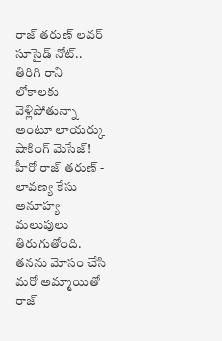రాజ్ తరుణ్ లవర్ సూసైడ్ నోట్.. తిరిగి రాని లోకాలకు వెళ్లిపోతున్నా అంటూ లాయర్కు షాకింగ్ మెసేజ్!
హీరో రాజ్ తరుణ్ - లావణ్య కేసు అనూహ్య మలుపులు తిరుగుతోంది. తనను మోసం చేసి మరో అమ్మాయితో రాజ్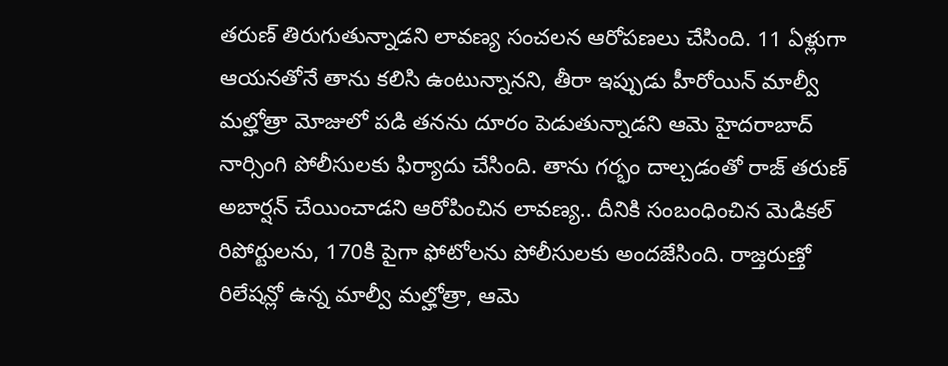తరుణ్ తిరుగుతున్నాడని లావణ్య సంచలన ఆరోపణలు చేసింది. 11 ఏళ్లుగా ఆయనతోనే తాను కలిసి ఉంటున్నానని, తీరా ఇప్పుడు హీరోయిన్ మాల్వీ మల్హోత్రా మోజులో పడి తనను దూరం పెడుతున్నాడని ఆమె హైదరాబాద్ నార్సింగి పోలీసులకు ఫిర్యాదు చేసింది. తాను గర్భం దాల్చడంతో రాజ్ తరుణ్ అబార్షన్ చేయించాడని ఆరోపించిన లావణ్య.. దీనికి సంబంధించిన మెడికల్ రిపోర్టులను, 170కి పైగా ఫోటోలను పోలీసులకు అందజేసింది. రాజ్తరుణ్తో రిలేషన్లో ఉన్న మాల్వీ మల్హోత్రా, ఆమె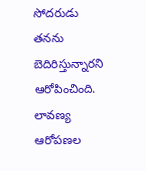సోదరుడు తనను బెదిరిస్తున్నారని ఆరోపించింది.
లావణ్య ఆరోపణల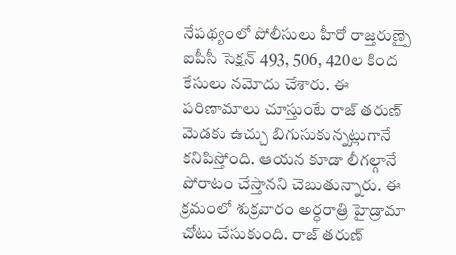నేపథ్యంలో పోలీసులు హీరో రాజ్తరుణ్పై ఐపీసీ సెక్షన్ 493, 506, 420ల కింద కేసులు నమోదు చేశారు. ఈ పరిణామాలు చూస్తుంటే రాజ్ తరుణ్ మెడకు ఉచ్చు బిగుసుకున్నట్లుగానే కనిపిస్తోంది. ఆయన కూడా లీగల్గానే పోరాటం చేస్తానని చెబుతున్నారు. ఈ క్రమంలో శుక్రవారం అర్ధరాత్రి హైడ్రామా చోటు చేసుకుంది. రాజ్ తరుణ్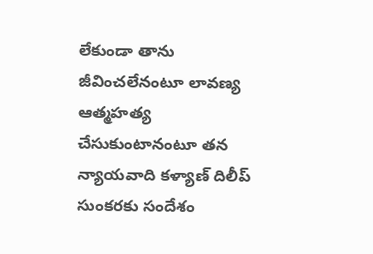లేకుండా తాను జీవించలేనంటూ లావణ్య ఆత్మహత్య చేసుకుంటానంటూ తన న్యాయవాది కళ్యాణ్ దిలీప్ సుంకరకు సందేశం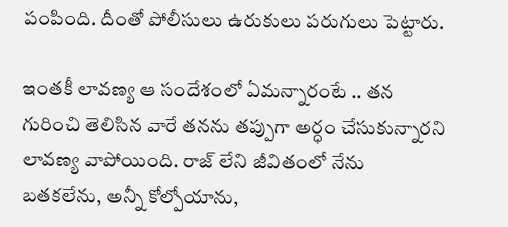పంపింది. దీంతో పోలీసులు ఉరుకులు పరుగులు పెట్టారు.

ఇంతకీ లావణ్య ఆ సందేశంలో ఏమన్నారంటే .. తన గురించి తెలిసిన వారే తనను తప్పుగా అర్ధం చేసుకున్నారని లావణ్య వాపోయింది. రాజ్ లేని జీవితంలో నేను బతకలేను, అన్నీ కోల్పోయాను,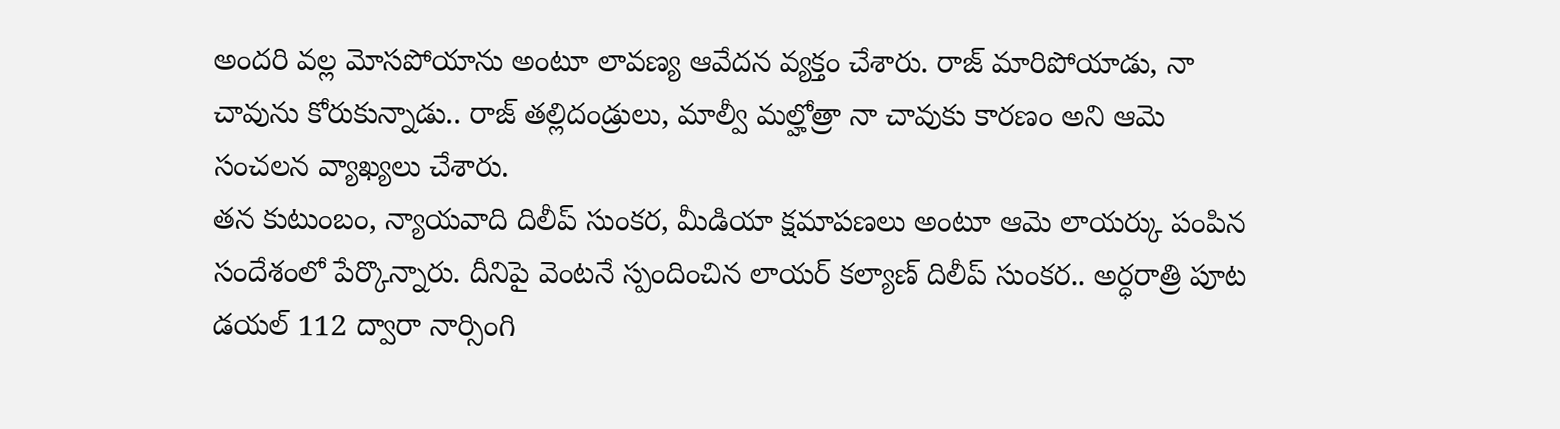అందరి వల్ల మోసపోయాను అంటూ లావణ్య ఆవేదన వ్యక్తం చేశారు. రాజ్ మారిపోయాడు, నా చావును కోరుకున్నాడు.. రాజ్ తల్లిదండ్రులు, మాల్వీ మల్హోత్రా నా చావుకు కారణం అని ఆమె సంచలన వ్యాఖ్యలు చేశారు.
తన కుటుంబం, న్యాయవాది దిలీప్ సుంకర, మీడియా క్షమాపణలు అంటూ ఆమె లాయర్కు పంపిన సందేశంలో పేర్కొన్నారు. దీనిపై వెంటనే స్పందించిన లాయర్ కల్యాణ్ దిలీప్ సుంకర.. అర్ధరాత్రి పూట డయల్ 112 ద్వారా నార్సింగి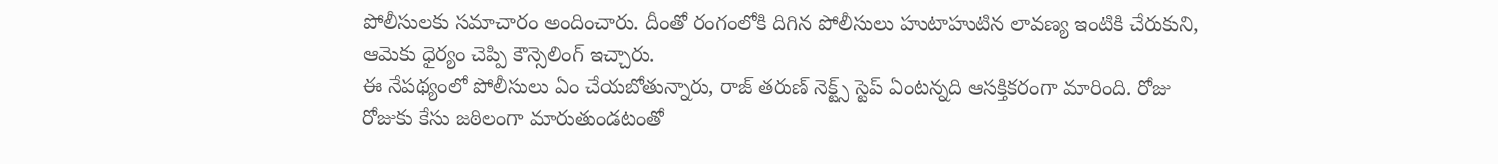పోలీసులకు సమాచారం అందించారు. దీంతో రంగంలోకి దిగిన పోలీసులు హుటాహుటిన లావణ్య ఇంటికి చేరుకుని, ఆమెకు ధైర్యం చెప్పి కౌన్సెలింగ్ ఇచ్చారు.
ఈ నేపథ్యంలో పోలీసులు ఏం చేయబోతున్నారు, రాజ్ తరుణ్ నెక్ట్స్ స్టెప్ ఏంటన్నది ఆసక్తికరంగా మారింది. రోజు రోజుకు కేసు జఠిలంగా మారుతుండటంతో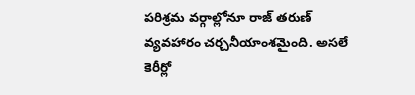పరిశ్రమ వర్గాల్లోనూ రాజ్ తరుణ్ వ్యవహారం చర్చనీయాంశమైంది. అసలే కెరీర్లో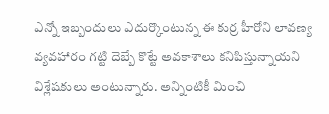ఎన్నో ఇబ్బందులు ఎదుర్కొంటున్న ఈ కుర్ర హీరోని లావణ్య వ్యవహారం గట్టి దెబ్బే కొట్టే అవకాశాలు కనిపిస్తున్నాయని విశ్లేషకులు అంటున్నారు. అన్నింటికీ మించి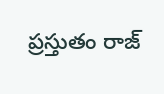ప్రస్తుతం రాజ్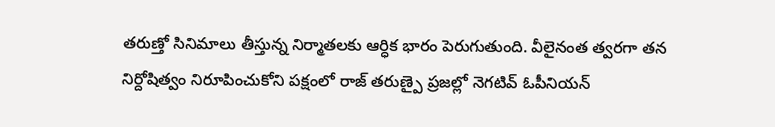తరుణ్తో సినిమాలు తీస్తున్న నిర్మాతలకు ఆర్ధిక భారం పెరుగుతుంది. వీలైనంత త్వరగా తన నిర్దోషిత్వం నిరూపించుకోని పక్షంలో రాజ్ తరుణ్పై ప్రజల్లో నెగటివ్ ఓపీనియన్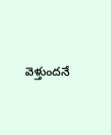వెళ్తుందనే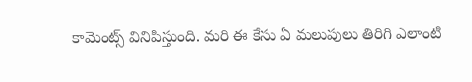కామెంట్స్ వినిపిస్తుంది. మరి ఈ కేసు ఏ మలుపులు తిరిగి ఎలాంటి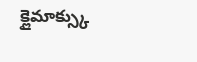క్లైమాక్స్కు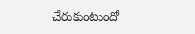చేరుకుంటుందో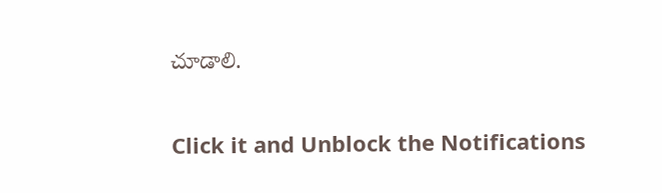చూడాలి.


Click it and Unblock the Notifications